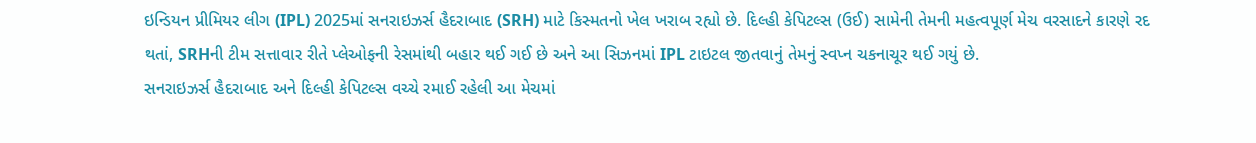ઇન્ડિયન પ્રીમિયર લીગ (IPL) 2025માં સનરાઇઝર્સ હૈદરાબાદ (SRH) માટે કિસ્મતનો ખેલ ખરાબ રહ્યો છે. દિલ્હી કેપિટલ્સ (ઉઈ) સામેની તેમની મહત્વપૂર્ણ મેચ વરસાદને કારણે રદ થતાં, SRHની ટીમ સત્તાવાર રીતે પ્લેઓફની રેસમાંથી બહાર થઈ ગઈ છે અને આ સિઝનમાં IPL ટાઇટલ જીતવાનું તેમનું સ્વપ્ન ચકનાચૂર થઈ ગયું છે.
સનરાઇઝર્સ હૈદરાબાદ અને દિલ્હી કેપિટલ્સ વચ્ચે રમાઈ રહેલી આ મેચમાં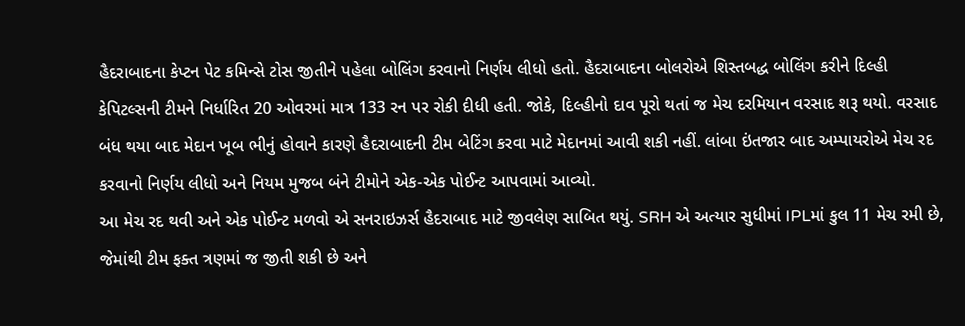હૈદરાબાદના કેપ્ટન પેટ કમિન્સે ટોસ જીતીને પહેલા બોલિંગ કરવાનો નિર્ણય લીધો હતો. હૈદરાબાદના બોલરોએ શિસ્તબદ્ધ બોલિંગ કરીને દિલ્હી કેપિટલ્સની ટીમને નિર્ધારિત 20 ઓવરમાં માત્ર 133 રન પર રોકી દીધી હતી. જોકે, દિલ્હીનો દાવ પૂરો થતાં જ મેચ દરમિયાન વરસાદ શરૂ થયો. વરસાદ બંધ થયા બાદ મેદાન ખૂબ ભીનું હોવાને કારણે હૈદરાબાદની ટીમ બેટિંગ કરવા માટે મેદાનમાં આવી શકી નહીં. લાંબા ઇંતજાર બાદ અમ્પાયરોએ મેચ રદ કરવાનો નિર્ણય લીધો અને નિયમ મુજબ બંને ટીમોને એક-એક પોઈન્ટ આપવામાં આવ્યો.
આ મેચ રદ થવી અને એક પોઈન્ટ મળવો એ સનરાઇઝર્સ હૈદરાબાદ માટે જીવલેણ સાબિત થયું. SRH એ અત્યાર સુધીમાં IPLમાં કુલ 11 મેચ રમી છે, જેમાંથી ટીમ ફક્ત ત્રણમાં જ જીતી શકી છે અને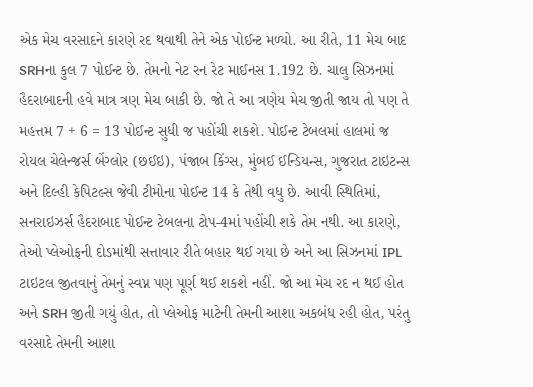એક મેચ વરસાદને કારણે રદ થવાથી તેને એક પોઈન્ટ મળ્યો. આ રીતે, 11 મેચ બાદ SRHના કુલ 7 પોઈન્ટ છે. તેમનો નેટ રન રેટ માઈનસ 1.192 છે. ચાલુ સિઝનમાં હૈદરાબાદની હવે માત્ર ત્રણ મેચ બાકી છે. જો તે આ ત્રણેય મેચ જીતી જાય તો પણ તે મહત્તમ 7 + 6 = 13 પોઈન્ટ સુધી જ પહોંચી શકશે. પોઈન્ટ ટેબલમાં હાલમાં જ રોયલ ચેલેન્જર્સ બેંગ્લોર (છઈઇ), પંજાબ કિંગ્સ, મુંબઈ ઈન્ડિયન્સ, ગુજરાત ટાઇટન્સ અને દિલ્હી કેપિટલ્સ જેવી ટીમોના પોઈન્ટ 14 કે તેથી વધુ છે. આવી સ્થિતિમાં, સનરાઇઝર્સ હૈદરાબાદ પોઈન્ટ ટેબલના ટોપ-4માં પહોંચી શકે તેમ નથી. આ કારણે, તેઓ પ્લેઓફની દોડમાંથી સત્તાવાર રીતે બહાર થઈ ગયા છે અને આ સિઝનમાં IPL ટાઇટલ જીતવાનું તેમનું સ્વપ્ન પણ પૂર્ણ થઈ શકશે નહીં. જો આ મેચ રદ ન થઈ હોત અને SRH જીતી ગયું હોત, તો પ્લેઓફ માટેની તેમની આશા અકબંધ રહી હોત, પરંતુ વરસાદે તેમની આશા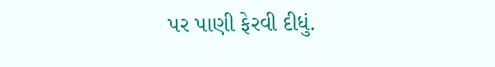પર પાણી ફેરવી દીધું.